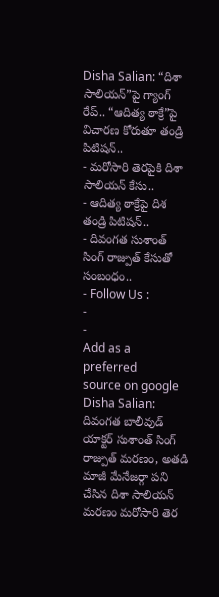Disha Salian: “దిశా సాలియన్”పై గ్యాంగ్ రేప్.. “ఆదిత్య ఠాక్రే”పై విచారణ కోరుతూ తండ్రి పిటిషన్..
- మరోసారి తెరపైకి దిశా సాలియన్ కేసు..
- ఆదిత్య ఠాక్రేపై దిశ తండ్రి పిటిషన్..
- దివంగత సుశాంత్ సింగ్ రాజ్పుత్ కేసుతో సంబంధం..
- Follow Us :
-
-
Add as a preferred
source on google
Disha Salian: దివంగత బాలీవుడ్ యాక్టర్ సుశాంత్ సింగ్ రాజ్పుత్ మరణం, అతడి మాజీ మేనేజర్గా పని చేసిన దిశా సాలియన్ మరణం మరోసారి తెర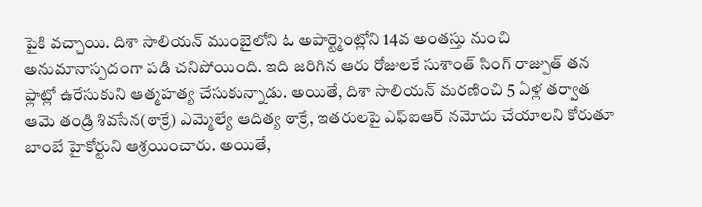పైకి వచ్చాయి. దిశా సాలియన్ ముంబైలోని ఓ అపార్ట్మెంట్లోని 14వ అంతస్తు నుంచి అనుమానాస్పదంగా పడి చనిపోయింది. ఇది జరిగిన ఆరు రోజులకే సుశాంత్ సింగ్ రాజ్పుత్ తన ఫ్లాట్లో ఉరేసుకుని ఆత్మహత్య చేసుకున్నాడు. అయితే, దిశా సాలియన్ మరణించి 5 ఏళ్ల తర్వాత ఆమె తండ్రి శివసేన(ఠాక్రే) ఎమ్మెల్యే ఆదిత్య ఠాక్రే, ఇతరులపై ఎఫ్ఐఆర్ నమోదు చేయాలని కోరుతూ బాంబే హైకోర్టుని ఆశ్రయించారు. అయితే,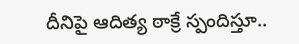దీనిపై ఆదిత్య ఠాక్రే స్పందిస్తూ..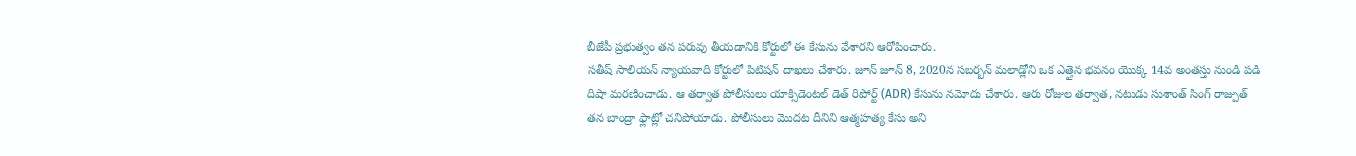బీజేపీ ప్రభుత్వం తన పరువు తీయడానికి కోర్టులో ఈ కేసును వేశారని ఆరోపించారు.
సతీష్ సాలియన్ న్యాయవాది కోర్టులో పిటిషన్ దాఖలు చేశారు. జూన్ జూన్ 8, 2020న సబర్బన్ మలాడ్లోని ఒక ఎత్తైన భవనం యొక్క 14వ అంతస్తు నుండి పడి దిషా మరణించాడు. ఆ తర్వాత పోలీసులు యాక్సిడెంటల్ డెత్ రిపోర్ట్ (ADR) కేసును నమోదు చేశారు. ఆరు రోజుల తర్వాత, నటుడు సుశాంత్ సింగ్ రాజ్పుత్ తన బాంద్రా ఫ్లాట్లో చనిపోయాడు. పోలీసులు మొదట దీనిని ఆత్మహత్య కేసు అని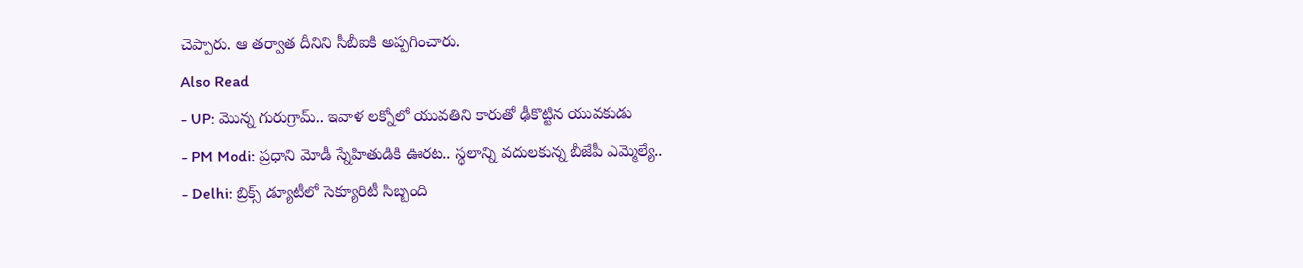చెప్పారు. ఆ తర్వాత దీనిని సీబీఐకి అప్పగించారు.
Also Read
- UP: మొన్న గురుగ్రామ్.. ఇవాళ లక్నోలో యువతిని కారుతో ఢీకొట్టిన యువకుడు
- PM Modi: ప్రధాని మోడీ స్నేహితుడికి ఊరట.. స్థలాన్ని వదులకున్న బీజేపీ ఎమ్మెల్యే..
- Delhi: బ్రిక్స్ డ్యూటీలో సెక్యూరిటీ సిబ్బంది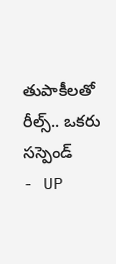తుపాకీలతో రీల్స్.. ఒకరు సస్పెండ్
- UP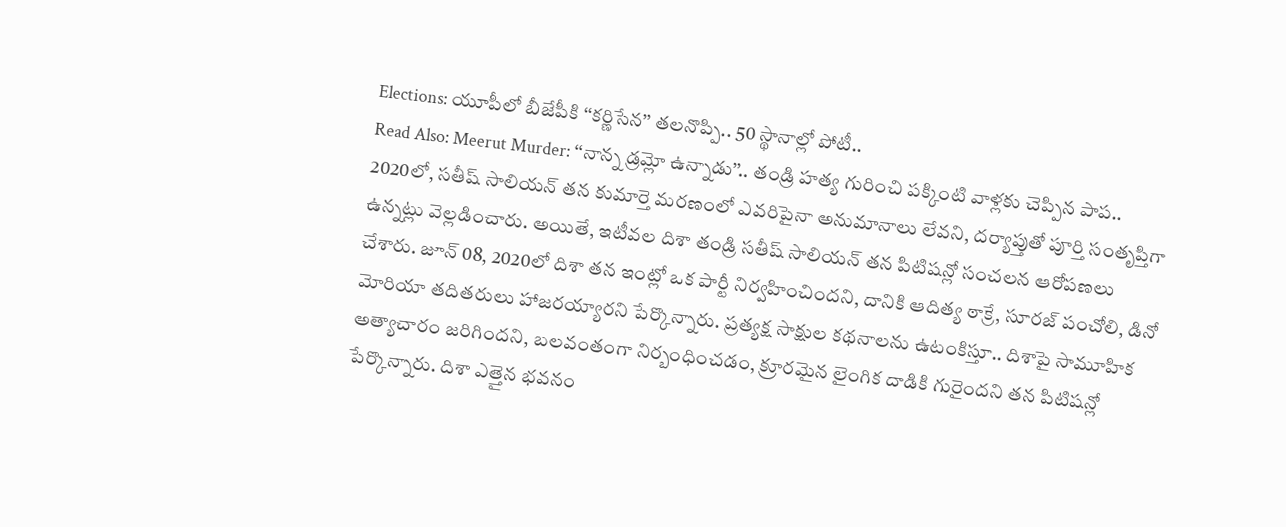Elections: యూపీలో బీజేపీకి ‘‘కర్ణిసేన’’ తలనొప్పి.. 50 స్థానాల్లో పోటీ..
Read Also: Meerut Murder: ‘‘నాన్న డ్రమ్లో ఉన్నాడు’’.. తండ్రి హత్య గురించి పక్కింటి వాళ్లకు చెప్పిన పాప..
2020లో, సతీష్ సాలియన్ తన కుమార్తె మరణంలో ఎవరిపైనా అనుమానాలు లేవని, దర్యాప్తుతో పూర్తి సంతృప్తిగా ఉన్నట్లు వెల్లడించారు. అయితే, ఇటీవల దిశా తండ్రి సతీష్ సాలియన్ తన పిటిషన్లో సంచలన ఆరోపణలు చేశారు. జూన్ 08, 2020లో దిశా తన ఇంట్లో ఒక పార్టీ నిర్వహించిందని, దానికి ఆదిత్య ఠాక్రే, సూరజ్ పంచోలి, డినో మోరియా తదితరులు హాజరయ్యారని పేర్కొన్నారు. ప్రత్యక్ష సాక్షుల కథనాలను ఉటంకిస్తూ.. దిశాపై సామూహిక అత్యాచారం జరిగిందని, బలవంతంగా నిర్బంధించడం, క్రూరమైన లైంగిక దాడికి గురైందని తన పిటిషన్లో పేర్కొన్నారు. దిశా ఎత్తైన భవనం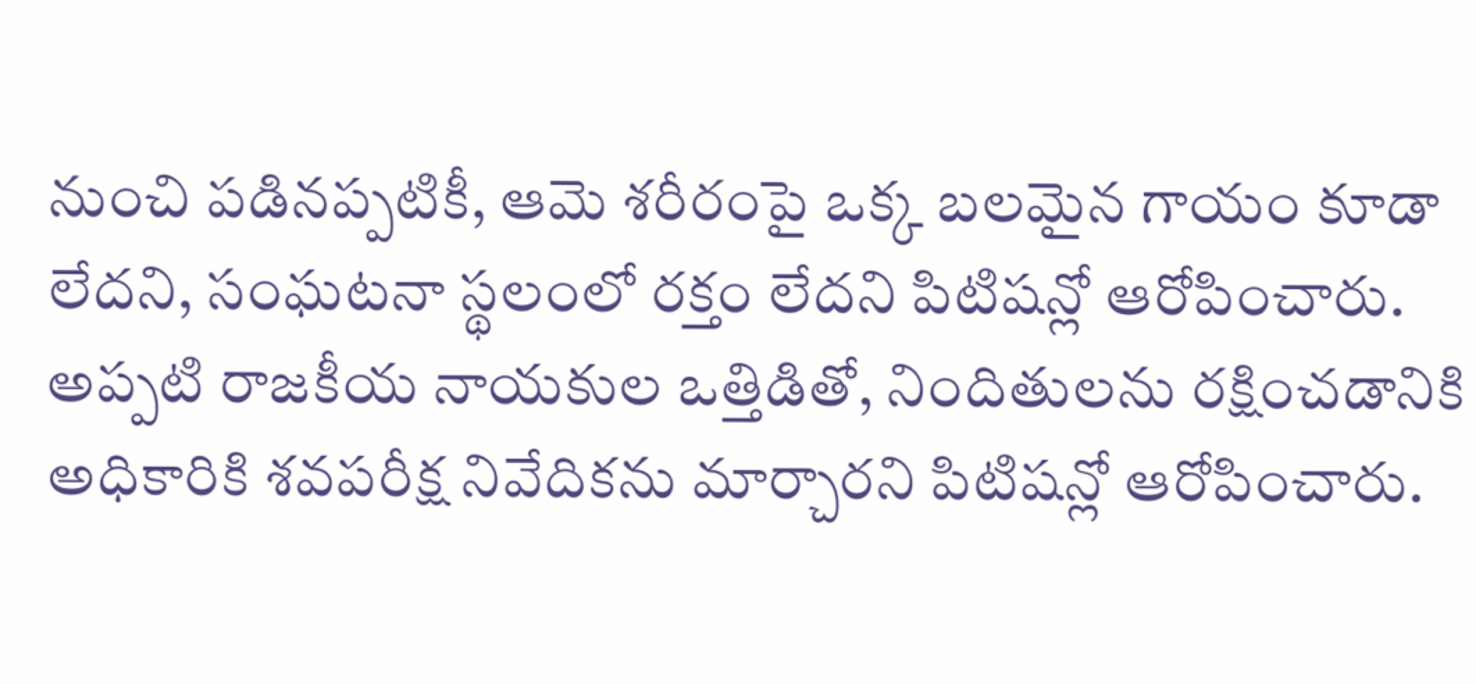నుంచి పడినప్పటికీ, ఆమె శరీరంపై ఒక్క బలమైన గాయం కూడా లేదని, సంఘటనా స్థలంలో రక్తం లేదని పిటిషన్లో ఆరోపించారు.
అప్పటి రాజకీయ నాయకుల ఒత్తిడితో, నిందితులను రక్షించడానికి అధికారికి శవపరీక్ష నివేదికను మార్చారని పిటిషన్లో ఆరోపించారు.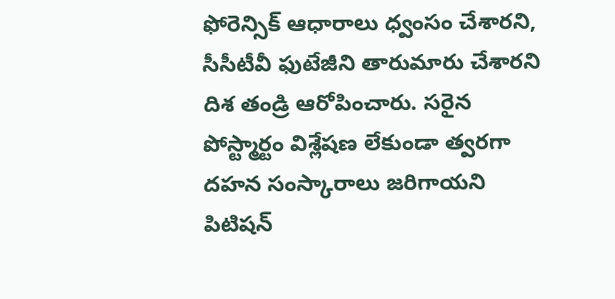ఫోరెన్సిక్ ఆధారాలు ధ్వంసం చేశారని, సీసీటీవీ ఫుటేజీని తారుమారు చేశారని దిశ తండ్రి ఆరోపించారు. సరైన పోస్ట్మార్టం విశ్లేషణ లేకుండా త్వరగా దహన సంస్కారాలు జరిగాయని పిటిషన్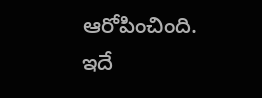ఆరోపించింది. ఇదే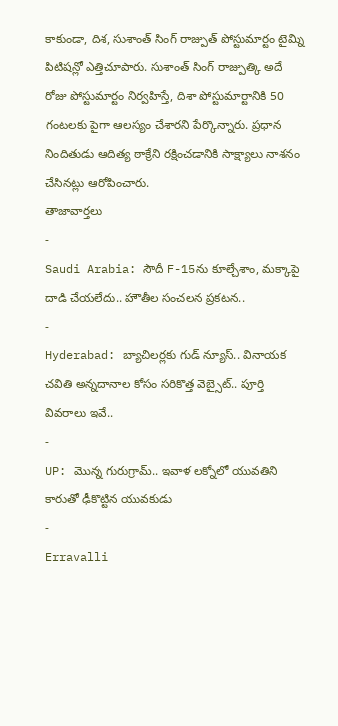కాకుండా, దిశ, సుశాంత్ సింగ్ రాజ్పుత్ పోస్టుమార్టం టైమ్ని పిటిషన్లో ఎత్తిచూపారు. సుశాంత్ సింగ్ రాజ్పుత్కి అదే రోజు పోస్టుమార్టం నిర్వహిస్తే, దిశా పోస్టుమార్టానికి 50 గంటలకు పైగా ఆలస్యం చేశారని పేర్కొన్నారు. ప్రధాన నిందితుడు ఆదిత్య ఠాక్రేని రక్షించడానికి సాక్ష్యాలు నాశనం చేసినట్లు ఆరోపించారు.
తాజావార్తలు
-
Saudi Arabia: సౌదీ F-15ను కూల్చేశాం, మక్కాపై దాడి చేయలేదు.. హౌతీల సంచలన ప్రకటన..
-
Hyderabad: బ్యాచిలర్లకు గుడ్ న్యూస్.. వినాయక చవితి అన్నదానాల కోసం సరికొత్త వెబ్సైట్.. పూర్తి వివరాలు ఇవే..
-
UP: మొన్న గురుగ్రామ్.. ఇవాళ లక్నోలో యువతిని కారుతో ఢీకొట్టిన యువకుడు
-
Erravalli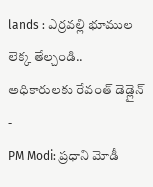lands : ఎర్రవల్లి భూముల లెక్క తేల్చండి.. అధికారులకు రేవంత్ డెడ్లైన్
-
PM Modi: ప్రధాని మోడీ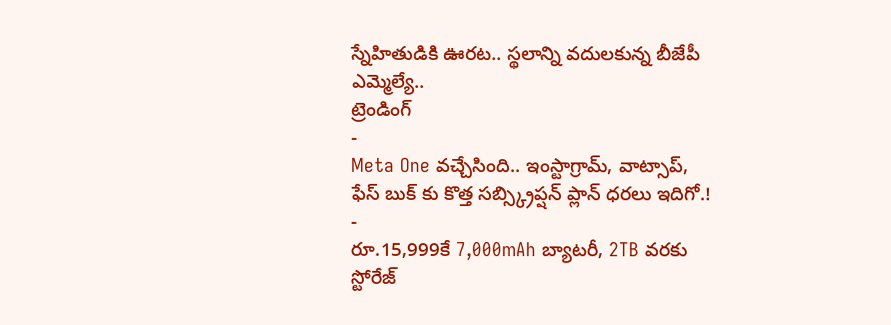స్నేహితుడికి ఊరట.. స్థలాన్ని వదులకున్న బీజేపీ ఎమ్మెల్యే..
ట్రెండింగ్
-
Meta One వచ్చేసింది.. ఇంస్టాగ్రామ్, వాట్సాప్, ఫేస్ బుక్ కు కొత్త సబ్స్క్రిప్షన్ ప్లాన్ ధరలు ఇదిగో.!
-
రూ.15,999కే 7,000mAh బ్యాటరీ, 2TB వరకు స్టోరేజ్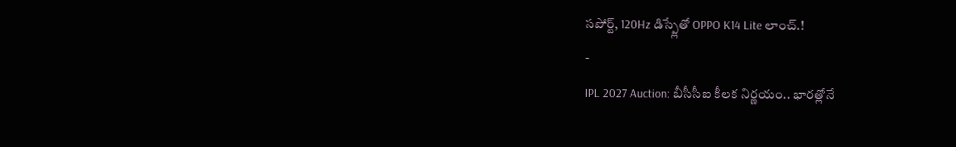సపోర్ట్, 120Hz డిస్ప్లేతో OPPO K14 Lite లాంచ్.!
-
IPL 2027 Auction: బీసీసీఐ కీలక నిర్ణయం.. భారత్లోనే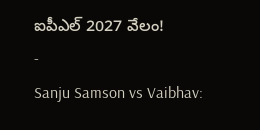ఐపీఎల్ 2027 వేలం!
-
Sanju Samson vs Vaibhav: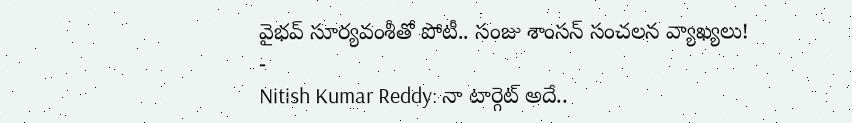వైభవ్ సూర్యవంశీతో పోటీ.. సంజు శాంసన్ సంచలన వ్యాఖ్యలు!
-
Nitish Kumar Reddy: నా టార్గెట్ అదే..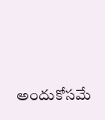అందుకోసమే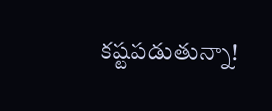కష్టపడుతున్నా!